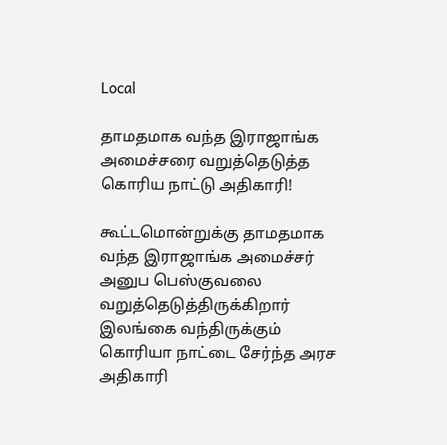Local

தாமதமாக வந்த இராஜாங்க அமைச்சரை வறுத்தெடுத்த கொரிய நாட்டு அதிகாரி!

கூட்டமொன்றுக்கு தாமதமாக வந்த இராஜாங்க அமைச்சர் அனுப பெஸ்குவலை வறுத்தெடுத்திருக்கிறார் இலங்கை வந்திருக்கும் கொரியா நாட்டை சேர்ந்த அரச அதிகாரி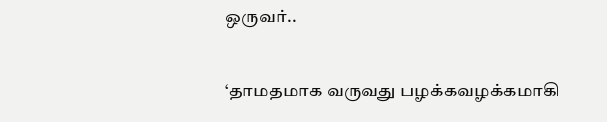ஒருவர்..

‘தாமதமாக வருவது பழக்கவழக்கமாகி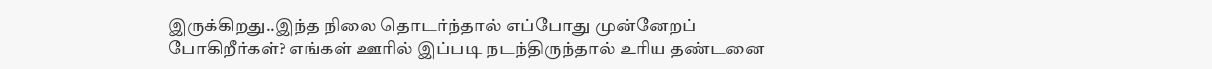இருக்கிறது..இந்த நிலை தொடர்ந்தால் எப்போது முன்னேறப் போகிறீர்கள்? எங்கள் ஊரில் இப்படி நடந்திருந்தால் உரிய தண்டனை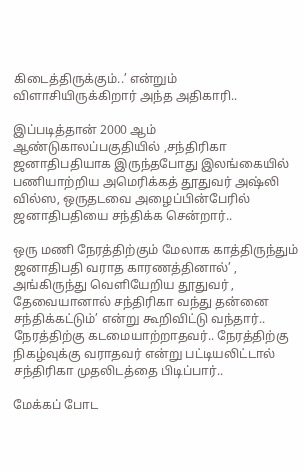கிடைத்திருக்கும்..’ என்றும் விளாசியிருக்கிறார் அந்த அதிகாரி..

இப்படித்தான் 2000 ஆம் ஆண்டுகாலப்பகுதியில் ,சந்திரிகா ஜனாதிபதியாக இருந்தபோது இலங்கையில் பணியாற்றிய அமெரிக்கத் தூதுவர் அஷ்லி வில்ஸ, ஒருதடவை அழைப்பின்பேரில் ஜனாதிபதியை சந்திக்க சென்றார்..

ஒரு மணி நேரத்திற்கும் மேலாக காத்திருந்தும் ஜனாதிபதி வராத காரணத்தினால்’ , அங்கிருந்து வெளியேறிய தூதுவர் , தேவையானால் சந்திரிகா வந்து தன்னை சந்திக்கட்டும்’ என்று கூறிவிட்டு வந்தார்.. நேரத்திற்கு கடமையாற்றாதவர்.. நேரத்திற்கு நிகழ்வுக்கு வராதவர் என்று பட்டியலிட்டால் சந்திரிகா முதலிடத்தை பிடிப்பார்..

மேக்கப் போட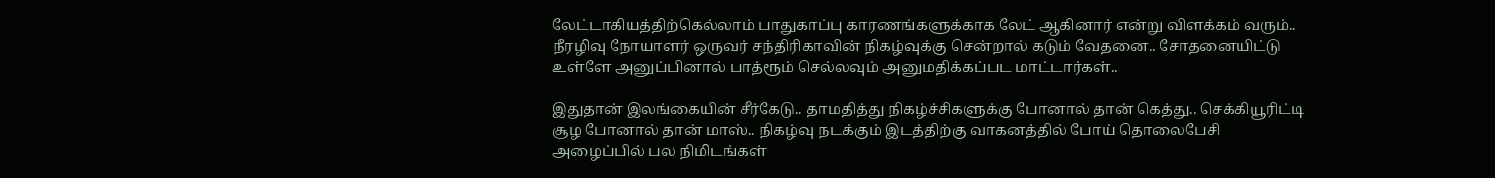லேட்டாகியத்திற்கெல்லாம் பாதுகாப்பு காரணங்களுக்காக லேட் ஆகினார் என்று விளக்கம் வரும்.. நீரழிவு நோயாளர் ஒருவர் சந்திரிகாவின் நிகழ்வுக்கு சென்றால் கடும் வேதனை.. சோதனையிட்டு உள்ளே அனுப்பினால் பாத்ரூம் செல்லவும் அனுமதிக்கப்பட மாட்டார்கள்..

இதுதான் இலங்கையின் சீர்கேடு.. தாமதித்து நிகழ்ச்சிகளுக்கு போனால் தான் கெத்து.. செக்கியூரிட்டி சூழ போனால் தான் மாஸ்.. நிகழ்வு நடக்கும் இடத்திற்கு வாகனத்தில் போய் தொலைபேசி அழைப்பில் பல நிமிடங்கள்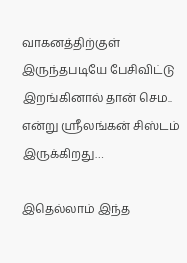வாகனத்திற்குள் இருந்தபடியே பேசிவிட்டு இறங்கினால் தான் செம.. என்று ஸ்ரீலங்கன் சிஸ்டம் இருக்கிறது…

இதெல்லாம் இந்த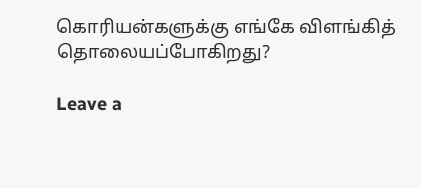கொரியன்களுக்கு எங்கே விளங்கித் தொலையப்போகிறது?

Leave a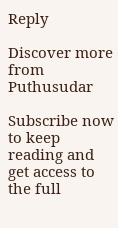Reply

Discover more from Puthusudar

Subscribe now to keep reading and get access to the full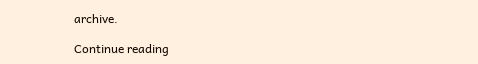archive.

Continue reading